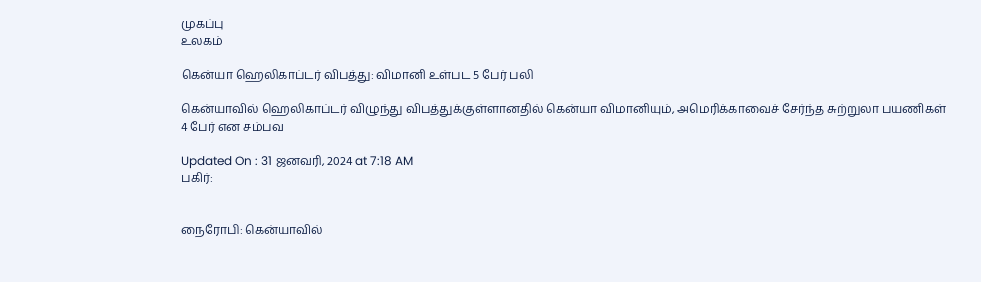முகப்பு
உலகம்

கென்யா ஹெலிகாப்டர் விபத்து: விமானி உள்பட 5 பேர் பலி

கென்யாவில் ஹெலிகாப்டர் விழுந்து விபத்துக்குள்ளானதில் கென்யா விமானியும், அமெரிக்காவைச் சேர்ந்த சுற்றுலா பயணிகள் 4 பேர் என சம்பவ

Updated On : 31 ஜனவரி, 2024 at 7:18 AM
பகிர்:


நைரோபி: கென்யாவில்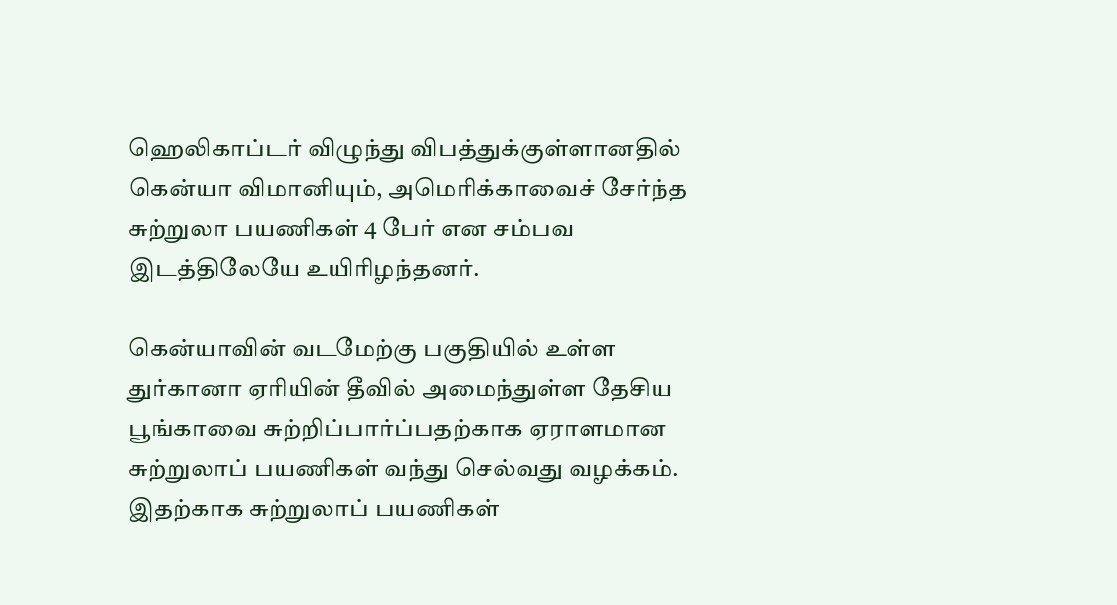ஹெலிகாப்டர் விழுந்து விபத்துக்குள்ளானதில் கென்யா விமானியும், அமெரிக்காவைச் சேர்ந்த சுற்றுலா பயணிகள் 4 பேர் என சம்பவ இடத்திலேயே உயிரிழந்தனர்.

கென்யாவின் வடமேற்கு பகுதியில் உள்ள துர்கானா ஏரியின் தீவில் அமைந்துள்ள தேசிய பூங்காவை சுற்றிப்பார்ப்பதற்காக ஏராளமான சுற்றுலாப் பயணிகள் வந்து செல்வது வழக்கம். இதற்காக சுற்றுலாப் பயணிகள்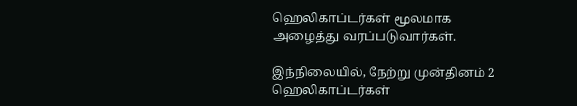ஹெலிகாப்டர்கள் மூலமாக அழைத்து வரப்படுவார்கள்.

இந்நிலையில், நேற்று முன்தினம் 2 ஹெலிகாப்டர்கள்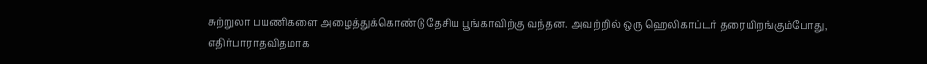சுற்றுலா பயணிகளை அழைத்துக்கொண்டு தேசிய பூங்காவிற்கு வந்தன. அவற்றில் ஒரு ஹெலிகாப்டர் தரையிறங்கும்போது, எதிர்பாராதவிதமாக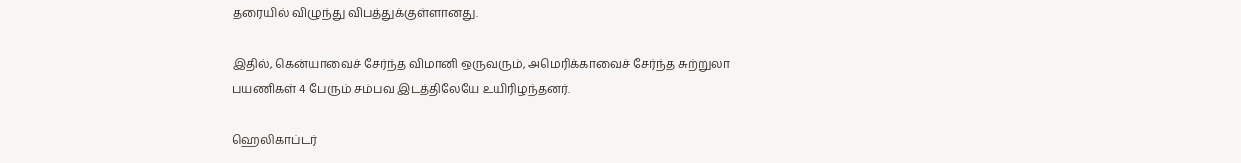தரையில் விழுந்து விபத்துக்குள்ளானது.

இதில், கென்யாவைச் சேர்ந்த விமானி ஒருவரும், அமெரிக்காவைச் சேர்ந்த சுற்றுலா பயணிகள் 4 பேரும் சம்பவ இடத்திலேயே உயிரிழந்தனர்.

ஹெலிகாப்டர்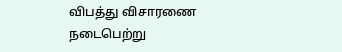விபத்து விசாரணை நடைபெற்று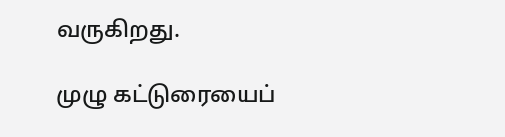வருகிறது.

முழு கட்டுரையைப்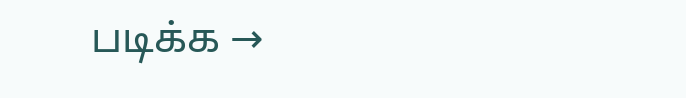படிக்க →